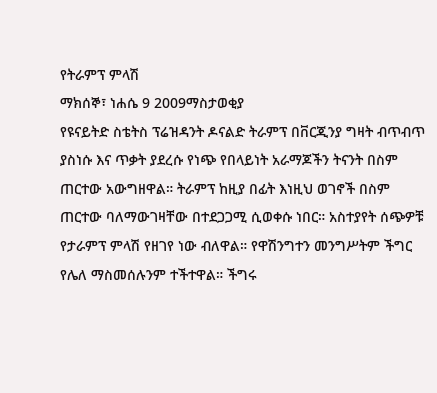የትራምፕ ምላሽ
ማክሰኞ፣ ነሐሴ 9 2009ማስታወቂያ
የዩናይትድ ስቴትስ ፕሬዝዳንት ዶናልድ ትራምፕ በቨርጂንያ ግዛት ብጥብጥ ያስነሱ እና ጥቃት ያደረሱ የነጭ የበላይነት አራማጆችን ትናንት በስም ጠርተው አውግዘዋል። ትራምፕ ከዚያ በፊት እነዚህ ወገኖች በስም ጠርተው ባለማውገዛቸው በተደጋጋሚ ሲወቀሱ ነበር። አስተያየት ሰጭዎቹ የታራምፕ ምላሽ የዘገየ ነው ብለዋል። የዋሽንግተን መንግሥትም ችግር የሌለ ማስመሰሉንም ተችተዋል። ችግሩ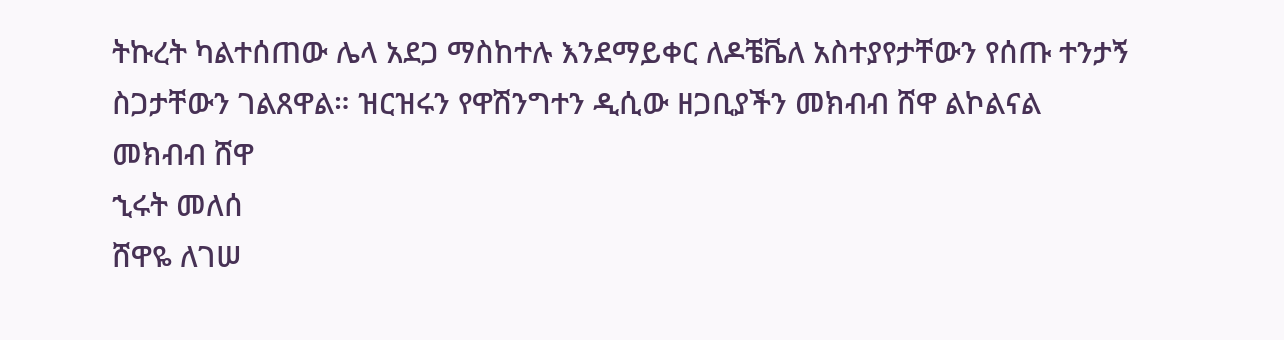ትኩረት ካልተሰጠው ሌላ አደጋ ማስከተሉ እንደማይቀር ለዶቼቬለ አስተያየታቸውን የሰጡ ተንታኝ ስጋታቸውን ገልጸዋል። ዝርዝሩን የዋሽንግተን ዲሲው ዘጋቢያችን መክብብ ሸዋ ልኮልናል
መክብብ ሸዋ
ኂሩት መለሰ
ሸዋዬ ለገሠ